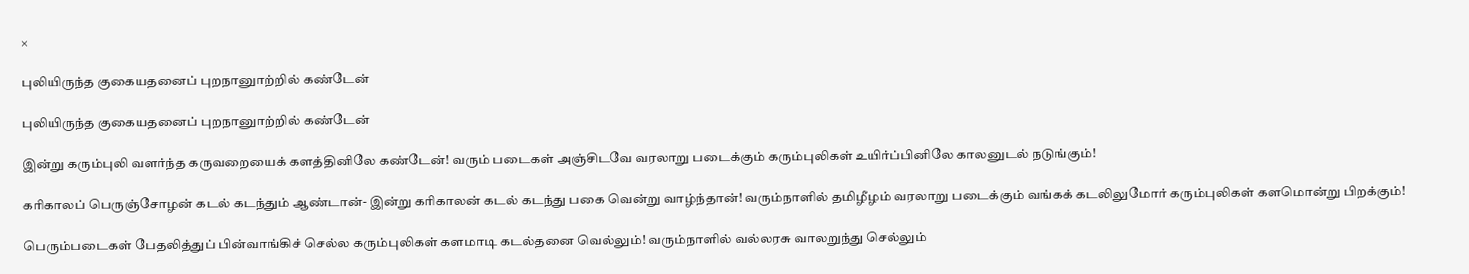×

புலியிருந்த குகையதனைப் புறநானுாற்றில் கண்டேன்

புலியிருந்த குகையதனைப் புறநானுாற்றில் கண்டேன்

இன்று கரும்புலி வளர்ந்த கருவறையைக் களத்தினிலே கண்டேன்! வரும் படைகள் அஞ்சிடவே வரலாறு படைக்கும் கரும்புலிகள் உயிர்ப்பினிலே காலனுடல் நடுங்கும்!

கரிகாலப் பெருஞ்சோழன் கடல் கடந்தும் ஆண்டான்- இன்று கரிகாலன் கடல் கடந்து பகை வென்று வாழ்ந்தான்! வரும்நாளில் தமிழீழம் வரலாறு படைக்கும் வங்கக் கடலிலுமோர் கரும்புலிகள் களமொன்று பிறக்கும்!

பெரும்படைகள் பேதலித்துப் பின்வாங்கிச் செல்ல கரும்புலிகள் களமாடி கடல்தனை வெல்லும்! வரும்நாளில் வல்லரசு வாலறுந்து செல்லும்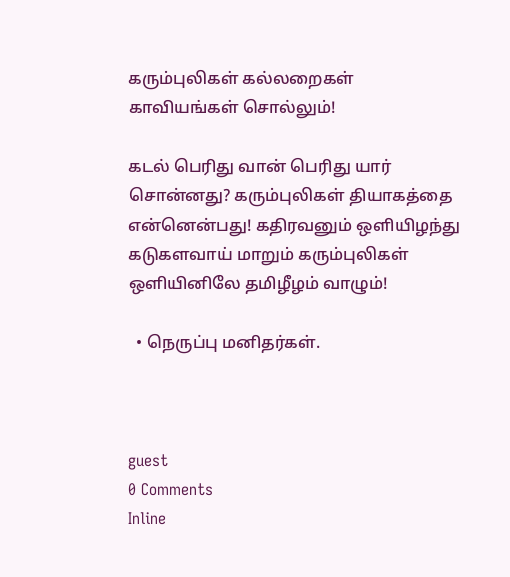கரும்புலிகள் கல்லறைகள் காவியங்கள் சொல்லும்!

கடல் பெரிது வான் பெரிது யார் சொன்னது? கரும்புலிகள் தியாகத்தை என்னென்பது! கதிரவனும் ஒளியிழந்து கடுகளவாய் மாறும் கரும்புலிகள் ஒளியினிலே தமிழீழம் வாழும்!

  • நெருப்பு மனிதர்கள்.



guest
0 Comments
Inline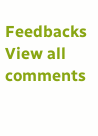Feedbacks
View all comments